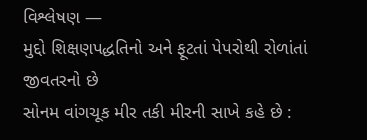વિશ્લેષણ —
મુદ્દો શિક્ષણપદ્ધતિનો અને ફૂટતાં પેપરોથી રોળાંતાં જીવતરનો છે
સોનમ વાંગચૂક મીર તકી મીરની સાખે કહે છે :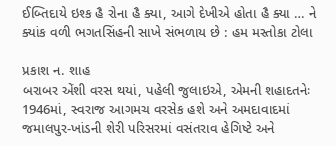ઈબ્તિદાયે ઇશ્ક હૈ રોના હૈ ક્યા, આગે દેખીએ હોતા હૈ ક્યા … ને ક્યાંક વળી ભગતસિંહની સાખે સંભળાય છે : હમ મસ્તોકા ટોલા

પ્રકાશ ન. શાહ
બરાબર એંશી વરસ થયાં, પહેલી જુલાઇએ, એમની શહાદતનેઃ 1946માં, સ્વરાજ આગમચ વરસેક હશે અને અમદાવાદમાં જમાલપુર-ખાંડની શેરી પરિસરમાં વસંતરાવ હેગિષ્ટે અને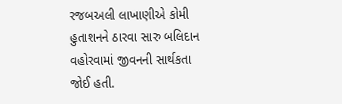રજબઅલી લાખાણીએ કોમી હુતાશનને ઠારવા સારુ બલિદાન વહોરવામાં જીવનની સાર્થકતા જોઈ હતી.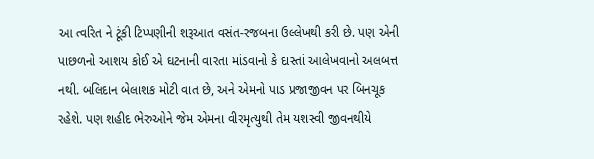આ ત્વરિત ને ટૂંકી ટિપ્પણીની શરૂઆત વસંત-રજબના ઉલ્લેખથી કરી છે. પણ એની પાછળનો આશય કોઈ એ ઘટનાની વારતા માંડવાનો કે દાસ્તાં આલેખવાનો અલબત્ત નથી. બલિદાન બેલાશક મોટી વાત છે, અને એમનો પાડ પ્રજાજીવન પર બિનચૂક રહેશે. પણ શહીદ ભેરુઓને જેમ એમના વીરમૃત્યુથી તેમ યશસ્વી જીવનથીયે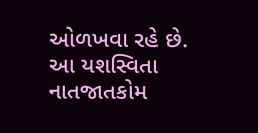ઓળખવા રહે છે.
આ યશસ્વિતા નાતજાતકોમ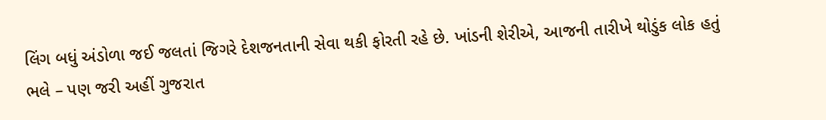લિંગ બધું અંડોળા જઈ જલતાં જિગરે દેશજનતાની સેવા થકી ફોરતી રહે છે. ખાંડની શેરીએ, આજની તારીખે થોડુંક લોક હતું ભલે – પણ જરી અહીં ગુજરાત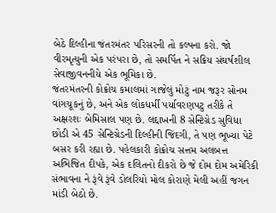બેઠે દિલ્હીના જંતરમંતર પરિસરની તો કલ્પના કરો. જો વીરમૃત્યુની એક પરંપરા છે, તો સમર્પિત ને સક્રિય સંઘર્ષશીલ સેવાજીવનનીયે એક ભૂમિકા છે.
જંતરમંતરની કોક્રોચ કમાલમાં ગાજેલું મોટું નામ જરૂર સોનમ વાંગચૂકનું છે, અને એક લોકધર્મી પર્યાવરણપટુ તરીકે તે અક્ષરશઃ બેમિસાલ પણ છે. લદ્દાખની 8 સેન્ટિગ્રેડ સુવિધા છોડી એ 45 સેન્ટિગ્રેડની દિલ્હીની જિંદગી, તે પણ ભૂખ્યા પેટે બસર કરી રહ્યા છે. પહેલકારી કોક્રોચ સત્તમ અલબત્ત અભિજિત દીપકે, એક દલિતનો દીકરો છે જે દોમ દોમ અમેરિકી સંભાવના ને રૂંવે રૂંવે ડોલરિયો મોલ કોરાણે મેલી અહીં જગન માંડી બેઠો છે.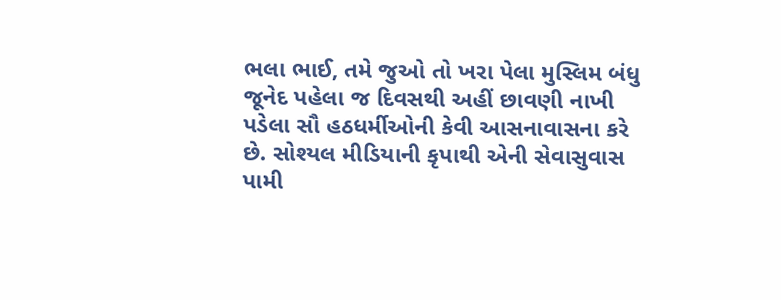ભલા ભાઈ, તમે જુઓ તો ખરા પેલા મુસ્લિમ બંધુ જૂનેદ પહેલા જ દિવસથી અહીં છાવણી નાખી પડેલા સૌ હઠધર્મીઓની કેવી આસનાવાસના કરે છે. સોશ્યલ મીડિયાની કૃપાથી એની સેવાસુવાસ પામી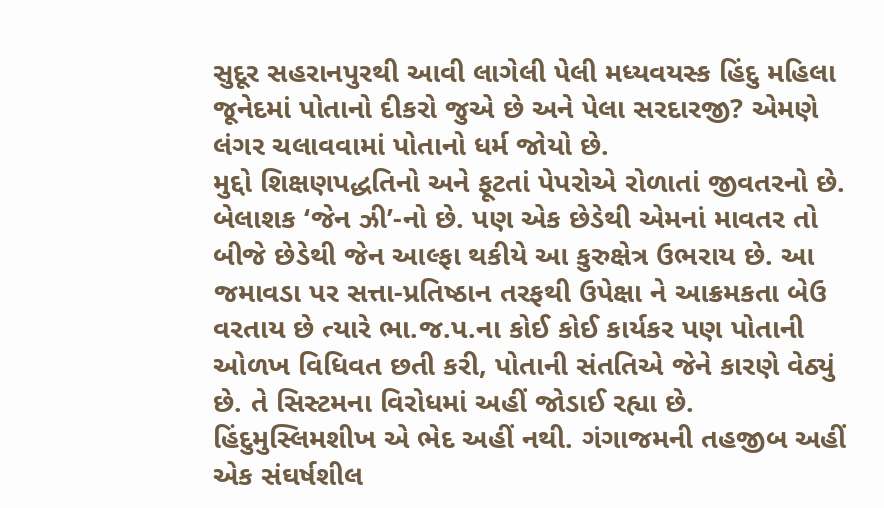સુદૂર સહરાનપુરથી આવી લાગેલી પેલી મધ્યવયસ્ક હિંદુ મહિલા જૂનેદમાં પોતાનો દીકરો જુએ છે અને પેલા સરદારજી? એમણે લંગર ચલાવવામાં પોતાનો ધર્મ જોયો છે.
મુદ્દો શિક્ષણપદ્ધતિનો અને ફૂટતાં પેપરોએ રોળાતાં જીવતરનો છે. બેલાશક ‘જેન ઝી’-નો છે. પણ એક છેડેથી એમનાં માવતર તો બીજે છેડેથી જેન આલ્ફા થકીયે આ કુરુક્ષેત્ર ઉભરાય છે. આ જમાવડા પર સત્તા-પ્રતિષ્ઠાન તરફથી ઉપેક્ષા ને આક્રમકતા બેઉ વરતાય છે ત્યારે ભા.જ.પ.ના કોઈ કોઈ કાર્યકર પણ પોતાની ઓળખ વિધિવત છતી કરી, પોતાની સંતતિએ જેને કારણે વેઠ્યું છે. તે સિસ્ટમના વિરોધમાં અહીં જોડાઈ રહ્યા છે.
હિંદુમુસ્લિમશીખ એ ભેદ અહીં નથી. ગંગાજમની તહજીબ અહીં એક સંઘર્ષશીલ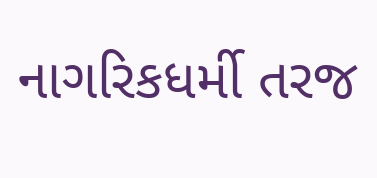નાગરિકધર્મી તરજ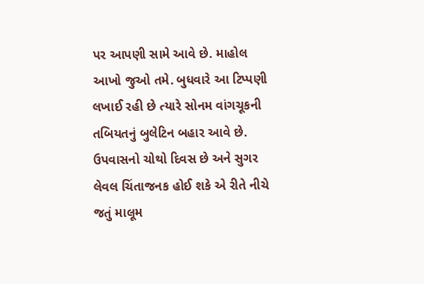પર આપણી સામે આવે છે. માહોલ આખો જુઓ તમે. બુધવારે આ ટિપ્પણી લખાઈ રહી છે ત્યારે સોનમ વાંગચૂકની તબિયતનું બુલેટિન બહાર આવે છે. ઉપવાસનો ચોથો દિવસ છે અને સુગર લેવલ ચિંતાજનક હોઈ શકે એ રીતે નીચે જતું માલૂમ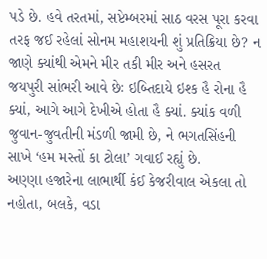પડે છે. હવે તરતમાં, સપ્ટેમ્બરમાં સાઠ વરસ પૂરા કરવા તરફ જઈ રહેલાં સોનમ મહાશયની શું પ્રતિક્રિયા છે? ન જાણે ક્યાંથી એમને મીર તકી મીર અને હસરત જયપુરી સાંભરી આવે છેઃ ઇબ્તિદાયે ઇશ્ક હૈ રોના હૈ ક્યાં, આગે આગે દેખીએ હોતા હૈ ક્યાં. ક્યાંક વળી જુવાન-જુવતીની મંડળી જામી છે, ને ભગતસિંહની સાખે ‘હમ મસ્તોં કા ટોલા’ ગવાઈ રહ્યું છે.
અણ્ણા હજારેના લાભાર્થી કંઈ કેજરીવાલ એકલા તો નહોતા, બલકે, વડા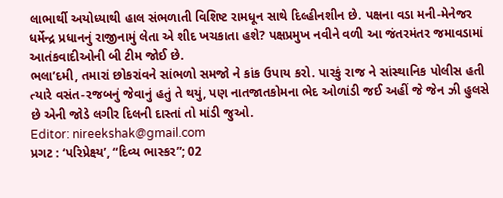લાભાર્થી અયોધ્યાથી હાલ સંભળાતી વિશિષ્ટ રામધૂન સાથે દિલ્હીનશીન છે. પક્ષના વડા મની-મેનેજર ધર્મેન્દ્ર પ્રધાનનું રાજીનામું લેતા એ શીદ ખચકાતા હશે? પક્ષપ્રમુખ નવીને વળી આ જંતરમંતર જમાવડામાં આતંકવાદીઓની બી ટીમ જોઈ છે.
ભલા’દમી, તમારાં છોકરાંવને સાંભળો સમજો ને કાંક ઉપાય કરો. પારકું રાજ ને સાંસ્થાનિક પોલીસ હતી ત્યારે વસંત-રજબનું જેવાનું હતું તે થયું, પણ નાતજાતકોમના ભેદ ઓળાંડી જઈ અહીં જે જેન ઝી હુલસે છે એની જોડે લગીર દિલની દાસ્તાં તો માંડી જુઓ.
Editor: nireekshak@gmail.com
પ્રગટ : ‘પરિપ્રેક્ષ્ય’, “દિવ્ય ભાસ્કર”; 02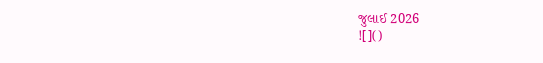જુલાઈ 2026
![]()